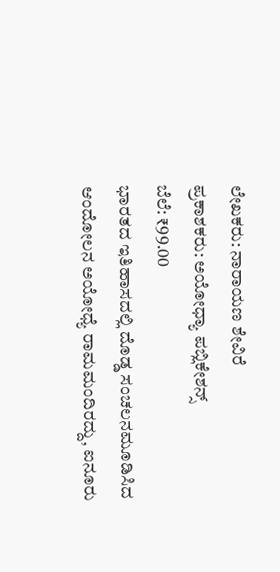ಲೇಖಕರು: ನಾರಾಯಣ ಶೇವಿರೆ
ಪ್ರಕಾಶಕರು: ಅಯೋಧ್ಯಾ ಪಬ್ಲಿಕೇಶನ್ಸ್
ಬೆಲೆ: ₹99.00
ಭಾರತದ ಇತಿಹಾಸದಲ್ಲಿ ದೊಡ್ಡ ಸಂಚಲನಮೂಡಿಸಿದ ಆಂದೋಲನ ಅಯೋಧ್ಯೆ ರಾಮಮಂದಿರದ್ದು, ಐನೂರು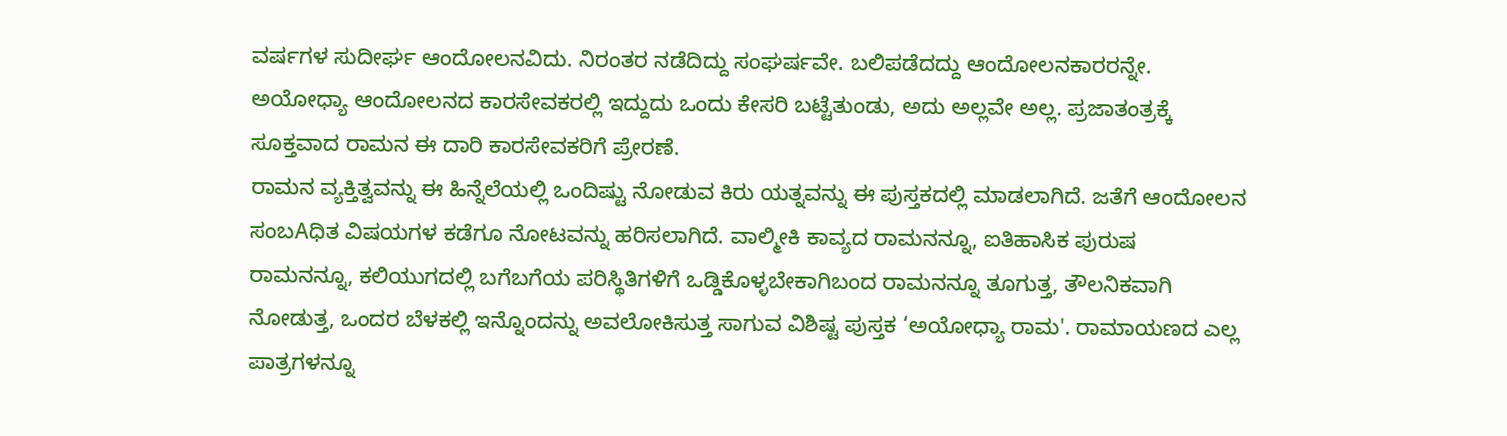ವರ್ಷಗಳ ಸುದೀರ್ಘ ಆಂದೋಲನವಿದು. ನಿರಂತರ ನಡೆದಿದ್ದು ಸಂಘರ್ಷವೇ. ಬಲಿಪಡೆದದ್ದು ಆಂದೋಲನಕಾರರನ್ನೇ. ಅಯೋಧ್ಯಾ ಆಂದೋಲನದ ಕಾರಸೇವಕರಲ್ಲಿ ಇದ್ದುದು ಒಂದು ಕೇಸರಿ ಬಟ್ಟೆತುಂಡು, ಅದು ಅಲ್ಲವೇ ಅಲ್ಲ. ಪ್ರಜಾತಂತ್ರಕ್ಕೆ ಸೂಕ್ತವಾದ ರಾಮನ ಈ ದಾರಿ ಕಾರಸೇವಕರಿಗೆ ಪ್ರೇರಣೆ.
ರಾಮನ ವ್ಯಕ್ತಿತ್ವವನ್ನು ಈ ಹಿನ್ನೆಲೆಯಲ್ಲಿ ಒಂದಿಷ್ಟು ನೋಡುವ ಕಿರು ಯತ್ನವನ್ನು ಈ ಪುಸ್ತಕದಲ್ಲಿ ಮಾಡಲಾಗಿದೆ. ಜತೆಗೆ ಆಂದೋಲನ ಸಂಬAಧಿತ ವಿಷಯಗಳ ಕಡೆಗೂ ನೋಟವನ್ನು ಹರಿಸಲಾಗಿದೆ. ವಾಲ್ಮೀಕಿ ಕಾವ್ಯದ ರಾಮನನ್ನೂ, ಐತಿಹಾಸಿಕ ಪುರುಷ ರಾಮನನ್ನೂ, ಕಲಿಯುಗದಲ್ಲಿ ಬಗೆಬಗೆಯ ಪರಿಸ್ಥಿತಿಗಳಿಗೆ ಒಡ್ಡಿಕೊಳ್ಳಬೇಕಾಗಿಬಂದ ರಾಮನನ್ನೂ ತೂಗುತ್ತ, ತೌಲನಿಕವಾಗಿ ನೋಡುತ್ತ, ಒಂದರ ಬೆಳಕಲ್ಲಿ ಇನ್ನೊಂದನ್ನು ಅವಲೋಕಿಸುತ್ತ ಸಾಗುವ ವಿಶಿಷ್ಟ ಪುಸ್ತಕ ‘ಅಯೋಧ್ಯಾ ರಾಮ'. ರಾಮಾಯಣದ ಎಲ್ಲ ಪಾತ್ರಗಳನ್ನೂ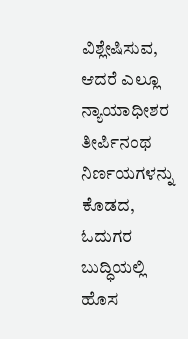ವಿಶ್ಲೇಷಿಸುವ, ಆದರೆ ಎಲ್ಲೂ ನ್ಯಾಯಾಧೀಶರ ತೀರ್ಪಿನಂಥ ನಿರ್ಣಯಗಳನ್ನು ಕೊಡದ, ಓದುಗರ ಬುದ್ಧಿಯಲ್ಲಿ ಹೊಸ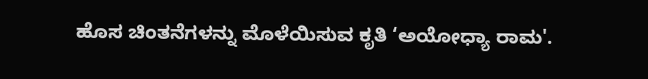ಹೊಸ ಚಿಂತನೆಗಳನ್ನು ಮೊಳೆಯಿಸುವ ಕೃತಿ ‘ಅಯೋಧ್ಯಾ ರಾಮ'.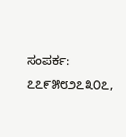ಸಂಪರ್ಕ: ೭೭೯೫೮೨೭೩೦೭,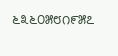೬೩೬೦೫೮೧೯೫೭